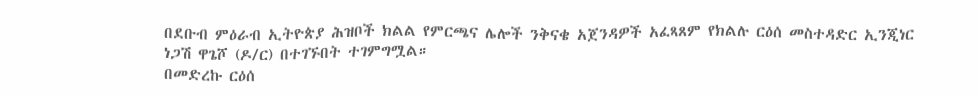በደቡብ ምዕራብ ኢትዮጵያ ሕዝቦች ክልል የምርጫና ሌሎች ንቅናቄ አጀንዳዎች አፈጻጸም የክልሉ ርዕሰ መስተዳድር ኢንጂነር ነጋሽ ዋጌሾ (ዶ/ር) በተገኙበት ተገምግሟል።
በመድረኩ ርዕሰ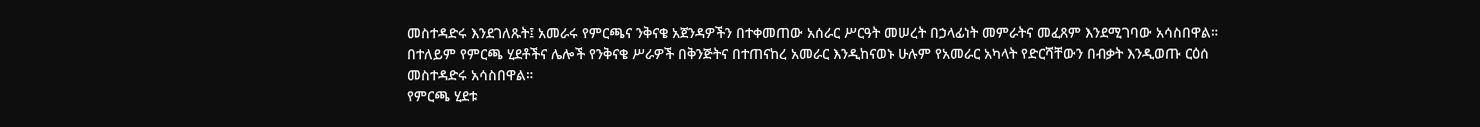መስተዳድሩ እንደገለጹት፤ አመራሩ የምርጫና ንቅናቄ አጀንዳዎችን በተቀመጠው አሰራር ሥርዓት መሠረት በኃላፊነት መምራትና መፈጸም እንደሚገባው አሳስበዋል።
በተለይም የምርጫ ሂደቶችና ሌሎች የንቅናቄ ሥራዎች በቅንጅትና በተጠናከረ አመራር እንዲከናወኑ ሁሉም የአመራር አካላት የድርሻቸውን በብቃት እንዲወጡ ርዕሰ መስተዳድሩ አሳስበዋል።
የምርጫ ሂደቱ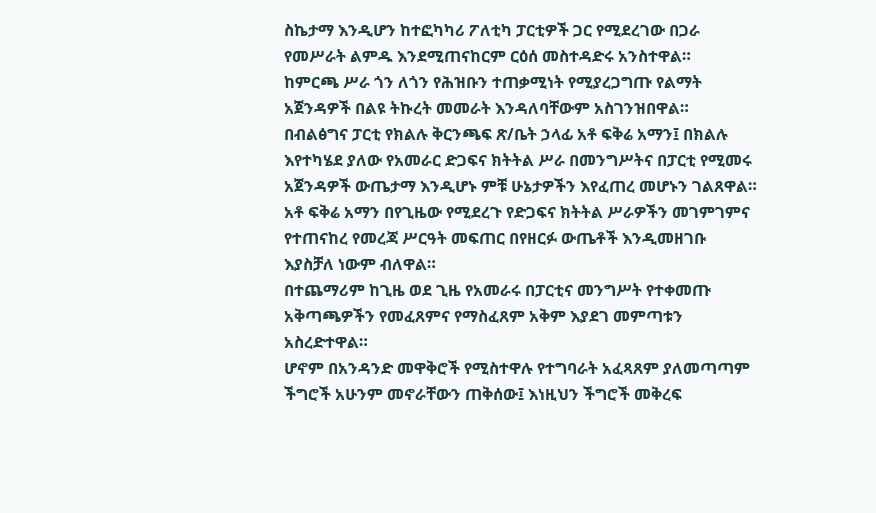ስኬታማ እንዲሆን ከተፎካካሪ ፖለቲካ ፓርቲዎች ጋር የሚደረገው በጋራ የመሥራት ልምዱ እንደሚጠናከርም ርዕሰ መስተዳድሩ አንስተዋል።
ከምርጫ ሥራ ጎን ለጎን የሕዝቡን ተጠቃሚነት የሚያረጋግጡ የልማት አጀንዳዎች በልዩ ትኩረት መመራት እንዳለባቸውም አስገንዝበዋል።
በብልፅግና ፓርቲ የክልሉ ቅርንጫፍ ጽ/ቤት ኃላፊ አቶ ፍቅሬ አማን፤ በክልሉ እየተካሄደ ያለው የአመራር ድጋፍና ክትትል ሥራ በመንግሥትና በፓርቲ የሚመሩ አጀንዳዎች ውጤታማ እንዲሆኑ ምቹ ሁኔታዎችን እየፈጠረ መሆኑን ገልጸዋል።
አቶ ፍቅሬ አማን በየጊዜው የሚደረጉ የድጋፍና ክትትል ሥራዎችን መገምገምና የተጠናከረ የመረጃ ሥርዓት መፍጠር በየዘርፉ ውጤቶች እንዲመዘገቡ እያስቻለ ነውም ብለዋል።
በተጨማሪም ከጊዜ ወደ ጊዜ የአመራሩ በፓርቲና መንግሥት የተቀመጡ አቅጣጫዎችን የመፈጸምና የማስፈጸም አቅም እያደገ መምጣቱን አስረድተዋል።
ሆኖም በአንዳንድ መዋቅሮች የሚስተዋሉ የተግባራት አፈጻጸም ያለመጣጣም ችግሮች አሁንም መኖራቸውን ጠቅሰው፤ እነዚህን ችግሮች መቅረፍ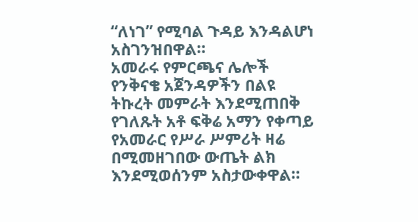“ለነገ” የሚባል ጉዳይ እንዳልሆነ አስገንዝበዋል።
አመራሩ የምርጫና ሌሎች የንቅናቄ አጀንዳዎችን በልዩ ትኩረት መምራት እንደሚጠበቅ የገለጹት አቶ ፍቅሬ አማን የቀጣይ የአመራር የሥራ ሥምሪት ዛሬ በሚመዘገበው ውጤት ልክ እንደሚወሰንም አስታውቀዋል።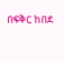በፍቅር ከበደ